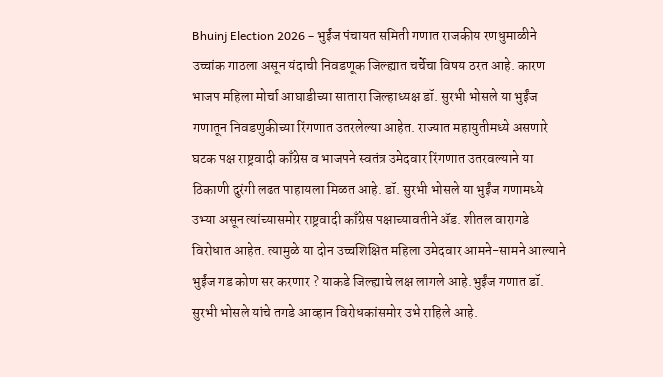Bhuinj Election 2026 – भुईंज पंचायत समिती गणात राजकीय रणधुमाळीने उच्चांक गाठला असून यंदाची निवडणूक जिल्ह्यात चर्चेचा विषय ठरत आहे. कारण भाजप महिला मोर्चा आघाडीच्या सातारा जिल्हाध्यक्ष डॉ. सुरभी भोसले या भुईंज गणातून निवडणुकीच्या रिंगणात उतरलेल्या आहेत. राज्यात महायुतीमध्ये असणारे घटक पक्ष राष्ट्रवादी काँग्रेस व भाजपने स्वतंत्र उमेदवार रिंगणात उतरवल्याने या ठिकाणी दुरंगी लढत पाहायला मिळत आहे. डॉ. सुरभी भोसले या भुईंज गणामध्ये उभ्या असून त्यांच्यासमोर राष्ट्रवादी काँग्रेस पक्षाच्यावतीने ॲड. शीतल वारागडे विरोधात आहेत. त्यामुळे या दोन उच्चशिक्षित महिला उमेदवार आमने-सामने आल्याने भुईंज गड कोण सर करणार ? याकडे जिल्ह्याचे लक्ष लागले आहे.भुईंज गणात डॉ. सुरभी भोसले यांचे तगडे आव्हान विरोधकांसमोर उभे राहिले आहे.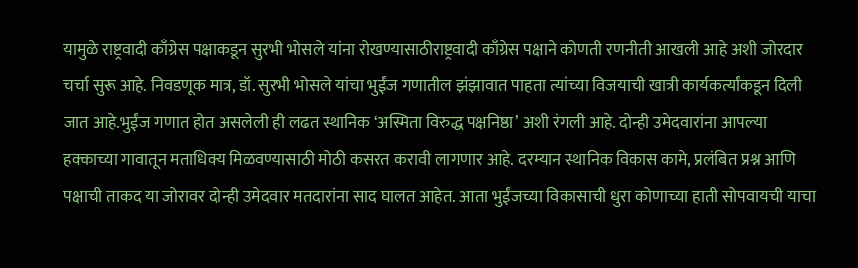यामुळे राष्ट्रवादी काँग्रेस पक्षाकडून सुरभी भोसले यांना रोखण्यासाठीराष्ट्रवादी काँग्रेस पक्षाने कोणती रणनीती आखली आहे अशी जोरदार चर्चा सुरू आहे. निवडणूक मात्र, डॉ. सुरभी भोसले यांचा भुईंज गणातील झंझावात पाहता त्यांच्या विजयाची खात्री कार्यकर्त्यांकडून दिली जात आहे.भुईंज गणात होत असलेली ही लढत स्थानिक ‘अस्मिता विरुद्ध पक्षनिष्ठा’ अशी रंगली आहे. दोन्ही उमेदवारांना आपल्या हक्काच्या गावातून मताधिक्य मिळवण्यासाठी मोठी कसरत करावी लागणार आहे. दरम्यान स्थानिक विकास कामे, प्रलंबित प्रश्न आणि पक्षाची ताकद या जोरावर दोन्ही उमेदवार मतदारांना साद घालत आहेत. आता भुईंजच्या विकासाची धुरा कोणाच्या हाती सोपवायची याचा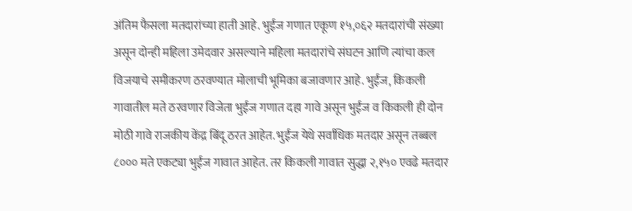अंतिम फैसला मतदारांच्या हाती आहे. भुईंज गणात एकूण १५,०६२ मतदारांची संख्या असून दोन्ही महिला उमेदवार असल्याने महिला मतदारांचे संघटन आणि त्यांचा कल विजयाचे समीकरण ठरवण्यात मोलाची भूमिका बजावणार आहे. भुईंज, किकली गावातील मते ठरवणार विजेता भुईंज गणात दहा गावे असून भुईंज व किकली ही दोन मोठी गावे राजकीय केंद्र बिंदू ठरत आहेत. भुईंज येथे सर्वाधिक मतदार असून तब्बल ८००० मते एकट्या भुईंज गावात आहेत. तर किकली गावात सुद्धा २,१५० एवढे मतदार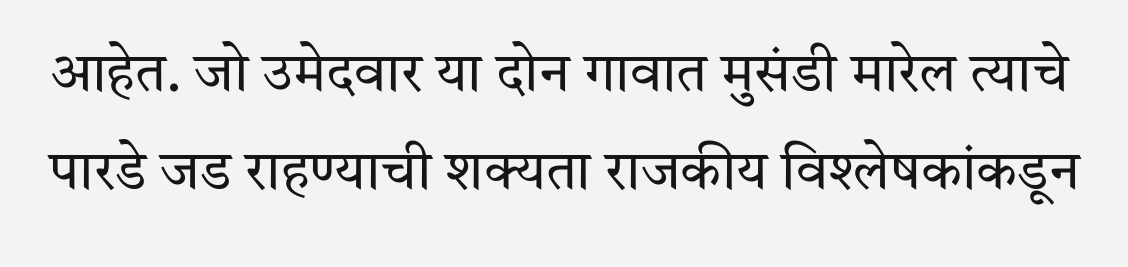आहेत. जो उमेदवार या दोन गावात मुसंडी मारेल त्याचे पारडे जड राहण्याची शक्यता राजकीय विश्लेषकांकडून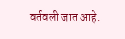वर्तवली जात आहे.